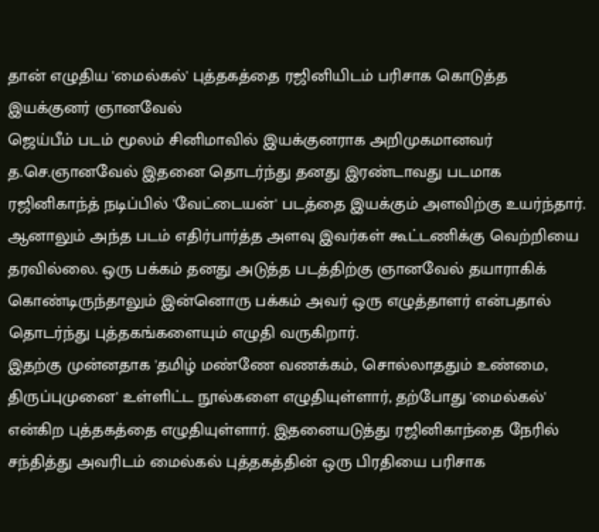தான் எழுதிய 'மைல்கல்' புத்தகத்தை ரஜினியிடம் பரிசாக கொடுத்த இயக்குனர் ஞானவேல்
ஜெய்பீம் படம் மூலம் சினிமாவில் இயக்குனராக அறிமுகமானவர் த.செ.ஞானவேல் இதனை தொடர்ந்து தனது இரண்டாவது படமாக ரஜினிகாந்த் நடிப்பில் 'வேட்டையன்' படத்தை இயக்கும் அளவிற்கு உயர்ந்தார். ஆனாலும் அந்த படம் எதிர்பார்த்த அளவு இவர்கள் கூட்டணிக்கு வெற்றியை தரவில்லை. ஒரு பக்கம் தனது அடுத்த படத்திற்கு ஞானவேல் தயாராகிக் கொண்டிருந்தாலும் இன்னொரு பக்கம் அவர் ஒரு எழுத்தாளர் என்பதால் தொடர்ந்து புத்தகங்களையும் எழுதி வருகிறார்.
இதற்கு முன்னதாக 'தமிழ் மண்ணே வணக்கம், சொல்லாததும் உண்மை, திருப்புமுனை' உள்ளிட்ட நூல்களை எழுதியுள்ளார், தற்போது 'மைல்கல்' என்கிற புத்தகத்தை எழுதியுள்ளார். இதனையடுத்து ரஜினிகாந்தை நேரில் சந்தித்து அவரிடம் மைல்கல் புத்தகத்தின் ஒரு பிரதியை பரிசாக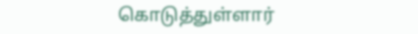கொடுத்துள்ளார்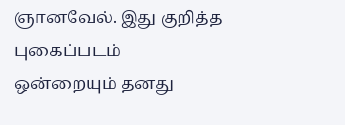ஞானவேல். இது குறித்த புகைப்படம் ஒன்றையும் தனது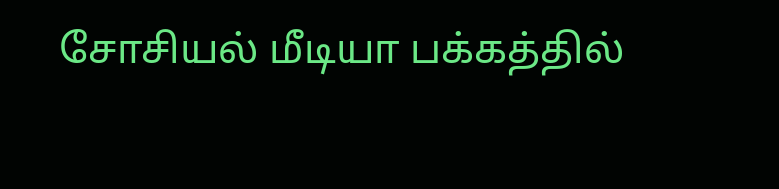சோசியல் மீடியா பக்கத்தில்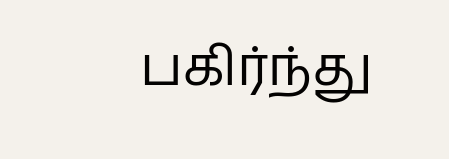பகிர்ந்து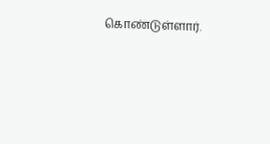கொண்டுள்ளார்.